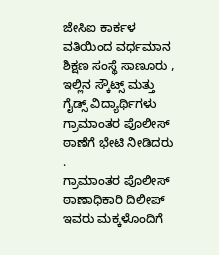ಜೇಸಿಐ ಕಾರ್ಕಳ ವತಿಯಿಂದ ವರ್ಧಮಾನ ಶಿಕ್ಷಣ ಸಂಸ್ಥೆ ಸಾಣೂರು , ಇಲ್ಲಿನ ಸ್ಕೌಟ್ಸ್ ಮತ್ತು ಗೈಡ್ಸ್ ವಿದ್ಯಾರ್ಥಿಗಳು ಗ್ರಾಮಾಂತರ ಪೊಲೀಸ್ ಠಾಣೆಗೆ ಭೇಟಿ ನೀಡಿದರು .
ಗ್ರಾಮಾಂತರ ಪೊಲೀಸ್ ಠಾಣಾಧಿಕಾರಿ ದಿಲೀಪ್ ಇವರು ಮಕ್ಕಳೊಂದಿಗೆ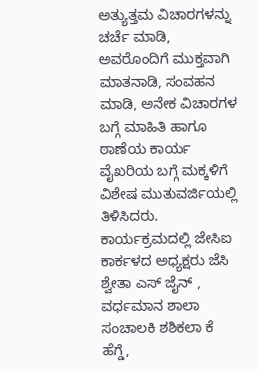ಅತ್ಯುತ್ತಮ ವಿಚಾರಗಳನ್ನು ಚರ್ಚೆ ಮಾಡಿ, ಅವರೊಂದಿಗೆ ಮುಕ್ತವಾಗಿ ಮಾತನಾಡಿ, ಸಂವಹನ ಮಾಡಿ, ಅನೇಕ ವಿಚಾರಗಳ ಬಗ್ಗೆ ಮಾಹಿತಿ ಹಾಗೂ ಠಾಣೆಯ ಕಾರ್ಯ ವೈಖರಿಯ ಬಗ್ಗೆ ಮಕ್ಕಳಿಗೆ ವಿಶೇಷ ಮುತುವರ್ಜಿಯಲ್ಲಿ ತಿಳಿಸಿದರು.
ಕಾರ್ಯಕ್ರಮದಲ್ಲಿ ಜೇಸಿಐ ಕಾರ್ಕಳದ ಅಧ್ಯಕ್ಷರು ಜೆಸಿ ಶ್ವೇತಾ ಎಸ್ ಜೈನ್ , ವರ್ಧಮಾನ ಶಾಲಾ ಸಂಚಾಲಕಿ ಶಶಿಕಲಾ ಕೆ ಹೆಗ್ಡೆ,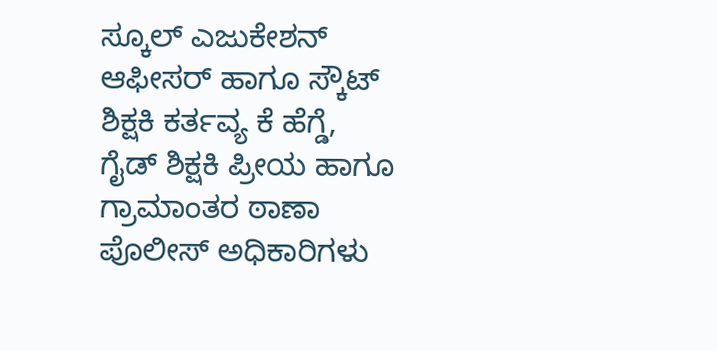ಸ್ಕೂಲ್ ಎಜುಕೇಶನ್ ಆಫೀಸರ್ ಹಾಗೂ ಸ್ಕೌಟ್ ಶಿಕ್ಷಕಿ ಕರ್ತವ್ಯ ಕೆ ಹೆಗ್ಡೆ, ಗೈಡ್ ಶಿಕ್ಷಕಿ ಪ್ರೀಯ ಹಾಗೂ ಗ್ರಾಮಾಂತರ ಠಾಣಾ ಪೊಲೀಸ್ ಅಧಿಕಾರಿಗಳು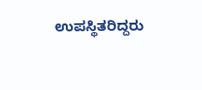ಉಪಸ್ಥಿತರಿದ್ದರು